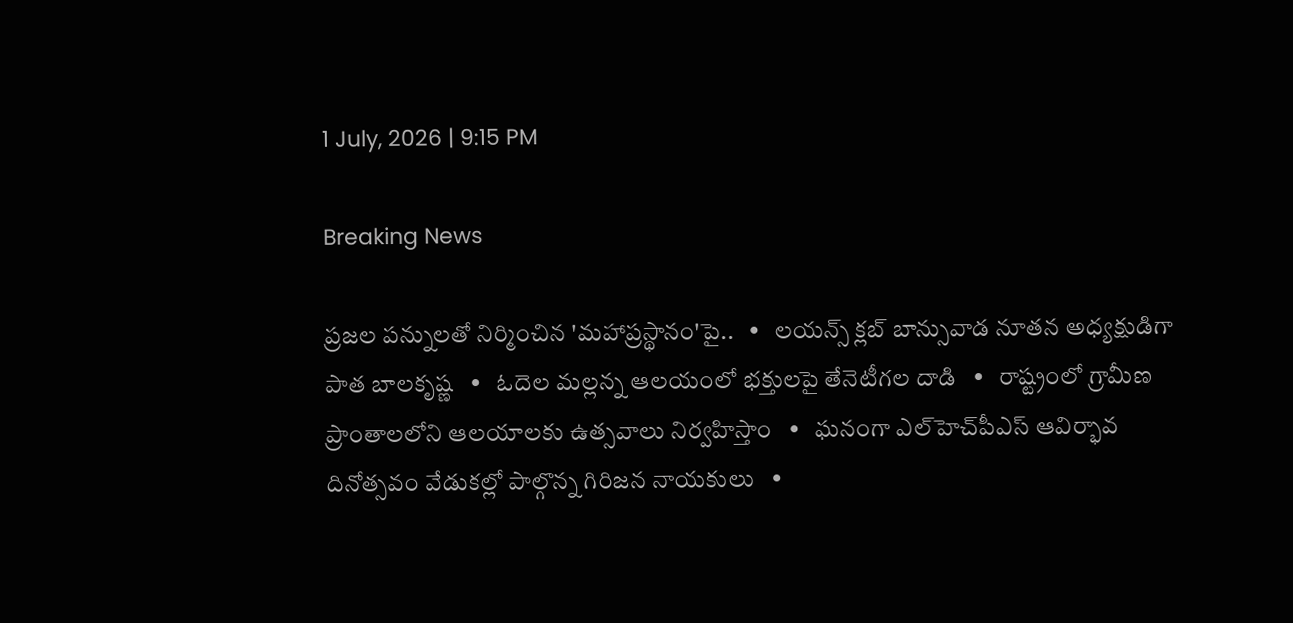1 July, 2026 | 9:15 PM

Breaking News

ప్రజల పన్నులతో నిర్మించిన 'మహాప్రస్థానం'పై..   •   లయన్స్ క్లబ్ బాన్సువాడ నూతన అధ్యక్షుడిగా పాత బాలకృష్ణ   •   ఓదెల మల్లన్న ఆలయంలో భక్తులపై తేనెటీగల దాడి   •   రాష్ట్రంలో గ్రామీణ ప్రాంతాలలోని ఆలయాలకు ఉత్సవాలు నిర్వహిస్తాం   •   ఘనంగా ఎల్‌హెచ్‌పీఎస్ ఆవిర్భావ దినోత్సవం వేడుకల్లో పాల్గొన్న గిరిజన నాయకులు   •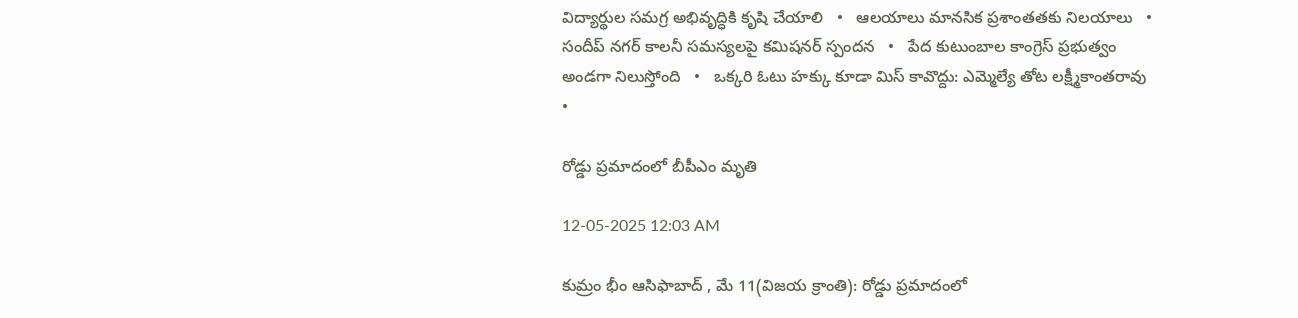విద్యార్థుల సమగ్ర అభివృద్ధికి కృషి చేయాలి   •   ఆలయాలు మానసిక ప్రశాంతతకు నిలయాలు   •   సందీప్ నగర్ కాలనీ సమస్యలపై కమిషనర్ స్పందన   •   పేద కుటుంబాల కాంగ్రెస్ ప్రభుత్వం అండగా నిలుస్తోంది   •   ఒక్కరి ఓటు హక్కు కూడా మిస్ కావొద్దు: ఎమ్మెల్యే తోట లక్ష్మీకాంతరావు   •

రోడ్డు ప్రమాదంలో బీపీఎం మృతి

12-05-2025 12:03 AM

కుమ్రం భీం ఆసిఫాబాద్ , మే 11(విజయ క్రాంతి): రోడ్డు ప్రమాదంలో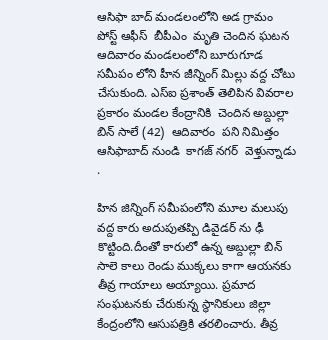ఆసిఫా బాద్ మండలంలోని అడ గ్రామం పోస్ట్ ఆఫీస్  బీపీఎం  మృతి చెందిన ఘటన ఆదివారం మండలంలోని బూరుగూడ సమీపం లోని హీన జీన్నింగ్ మిల్లు వద్ద చోటు చేసుకుంది. ఎస్‌ఐ ప్రశాంత్ తెలిపిన వివరాల ప్రకారం మండల కేంద్రానికి  చెందిన అబ్దుల్లా బిన్ సాలే (42)  ఆదివారం  పని నిమిత్తం ఆసిఫాబాద్ నుండి  కాగజ్ నగర్  వెళ్తున్నాడు .

హిన జిన్నింగ్ సమీపంలోని మూల మలుపు వద్ద కారు అదుపుతప్పి డివైడర్ ను ఢీ కొట్టింది.దీంతో కారులో ఉన్న అబ్దుల్లా బిన్ సాలె కాలు రెండు ముక్కలు కాగా ఆయనకు తీవ్ర గాయాలు అయ్యాయి. ప్రమాద సంఘటనకు చేరుకున్న స్థానికులు జిల్లా కేంద్రంలోని ఆసుపత్రికి తరలించారు. తీవ్ర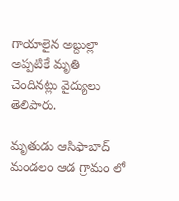గాయాలైన అబ్దుల్లా అప్పటికే మృతి చెందినట్లు వైద్యులు తెలిపారు.

మృతుడు ఆసిఫాబాద్ మండలం ఆడ గ్రామం లో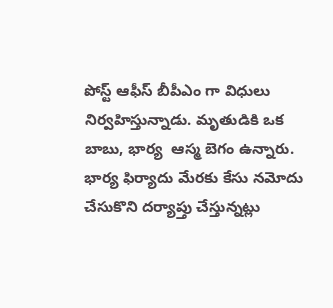పోస్ట్ ఆఫీస్ బీపీఎం గా విధులు నిర్వహిస్తున్నాడు. మృతుడికి ఒక బాబు, భార్య  ఆస్మ బెగం ఉన్నారు. భార్య ఫిర్యాదు మేరకు కేసు నమోదు చేసుకొని దర్యాప్తు చేస్తున్నట్లు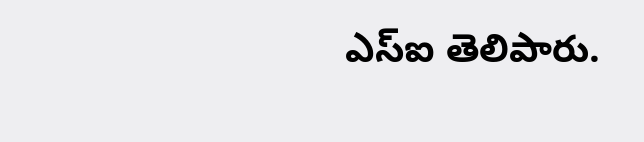ఎస్‌ఐ తెలిపారు.